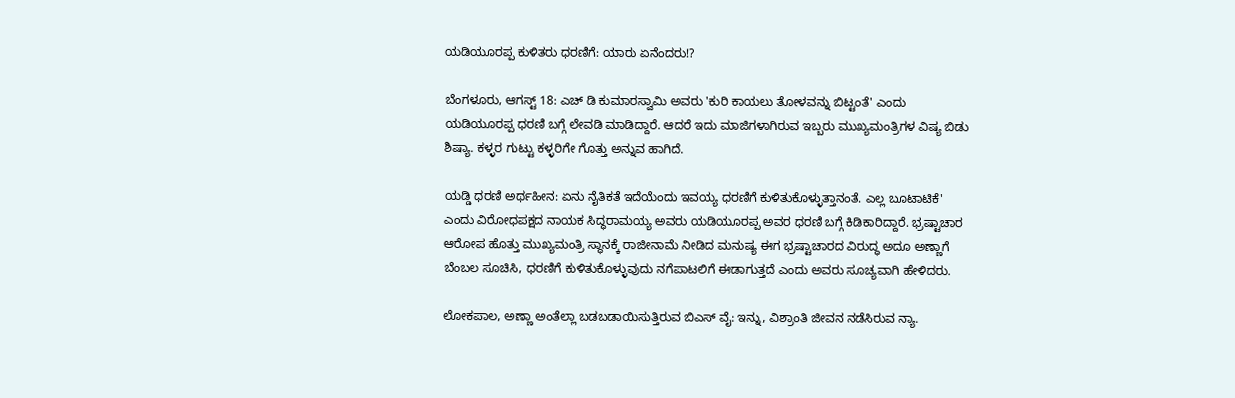ಯಡಿಯೂರಪ್ಪ ಕುಳಿತರು ಧರಣಿಗೆ: ಯಾರು ಏನೆಂದರು!?

ಬೆಂಗಳೂರು, ಆಗಸ್ಟ್ 18: ಎಚ್ ಡಿ ಕುಮಾರಸ್ವಾಮಿ ಅವರು 'ಕುರಿ ಕಾಯಲು ತೋಳವನ್ನು ಬಿಟ್ಟಂತೆ' ಎಂದು ಯಡಿಯೂರಪ್ಪ ಧರಣಿ ಬಗ್ಗೆ ಲೇವಡಿ ಮಾಡಿದ್ದಾರೆ. ಆದರೆ ಇದು ಮಾಜಿಗಳಾಗಿರುವ ಇಬ್ಬರು ಮುಖ್ಯಮಂತ್ರಿಗಳ ವಿಷ್ಯ ಬಿಡು ಶಿಷ್ಯಾ. ಕಳ್ಳರ ಗುಟ್ಟು ಕಳ್ಳರಿಗೇ ಗೊತ್ತು ಅನ್ನುವ ಹಾಗಿದೆ.

ಯಡ್ಡಿ ಧರಣಿ ಅರ್ಥಹೀನ: ಏನು ನೈತಿಕತೆ ಇದೆಯೆಂದು ಇವಯ್ಯ ಧರಣಿಗೆ ಕುಳಿತುಕೊಳ್ಳುತ್ತಾನಂತೆ. ಎಲ್ಲ ಬೂಟಾಟಿಕೆ' ಎಂದು ವಿರೋಧಪಕ್ಷದ ನಾಯಕ ಸಿದ್ಧರಾಮಯ್ಯ ಅವರು ಯಡಿಯೂರಪ್ಪ ಅವರ ಧರಣಿ ಬಗ್ಗೆ ಕಿಡಿಕಾರಿದ್ದಾರೆ. ಭ್ರಷ್ಟಾಚಾರ ಆರೋಪ ಹೊತ್ತು ಮುಖ್ಯಮಂತ್ರಿ ಸ್ಥಾನಕ್ಕೆ ರಾಜೀನಾಮೆ ನೀಡಿದ ಮನುಷ್ಯ ಈಗ ಭ್ರಷ್ಟಾಚಾರದ ವಿರುದ್ಧ ಅದೂ ಅಣ್ಣಾಗೆ ಬೆಂಬಲ ಸೂಚಿಸಿ, ಧರಣಿಗೆ ಕುಳಿತುಕೊಳ್ಳುವುದು ನಗೆಪಾಟಲಿಗೆ ಈಡಾಗುತ್ತದೆ ಎಂದು ಅವರು ಸೂಚ್ಯವಾಗಿ ಹೇಳಿದರು.

ಲೋಕಪಾಲ, ಅಣ್ಣಾ ಅಂತೆಲ್ಲಾ ಬಡಬಡಾಯಿಸುತ್ತಿರುವ ಬಿಎಸ್ ವೈ: ಇನ್ನು, ವಿಶ್ರಾಂತಿ ಜೀವನ ನಡೆಸಿರುವ ನ್ಯಾ.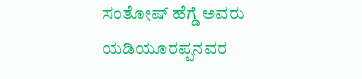ಸಂತೋಷ್ ಹೆಗ್ಡೆ ಅವರು ಯಡಿಯೂರಪ್ಪನವರ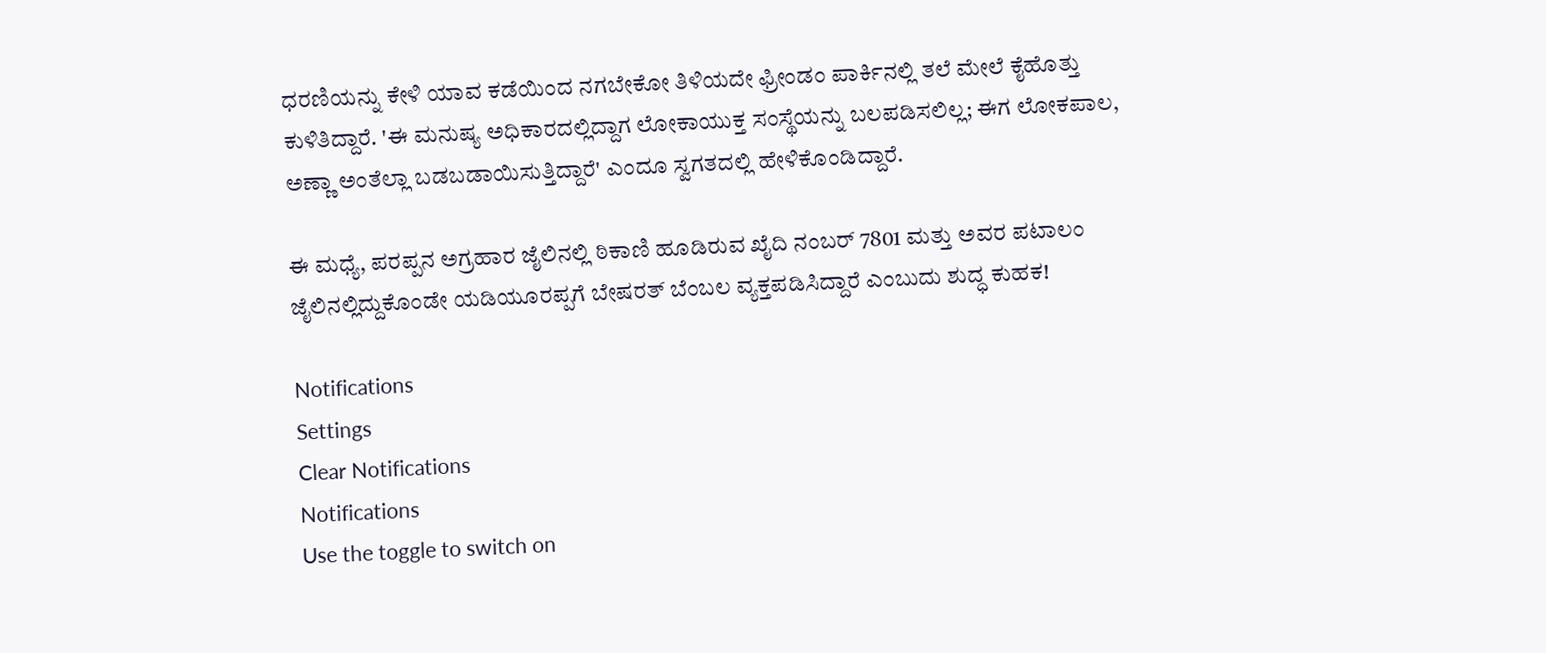ಧರಣಿಯನ್ನು ಕೇಳಿ ಯಾವ ಕಡೆಯಿಂದ ನಗಬೇಕೋ ತಿಳಿಯದೇ ಫ್ರೀಂಡಂ ಪಾರ್ಕಿನಲ್ಲಿ ತಲೆ ಮೇಲೆ ಕೈಹೊತ್ತು ಕುಳಿತಿದ್ದಾರೆ. 'ಈ ಮನುಷ್ಯ ಅಧಿಕಾರದಲ್ಲಿದ್ದಾಗ ಲೋಕಾಯುಕ್ತ ಸಂಸ್ಥೆಯನ್ನು ಬಲಪಡಿಸಲಿಲ್ಲ; ಈಗ ಲೋಕಪಾಲ, ಅಣ್ಣಾ ಅಂತೆಲ್ಲಾ ಬಡಬಡಾಯಿಸುತ್ತಿದ್ದಾರೆ' ಎಂದೂ ಸ್ವಗತದಲ್ಲಿ ಹೇಳಿಕೊಂಡಿದ್ದಾರೆ.

ಈ ಮಧ್ಯೆ, ಪರಪ್ಪನ ಅಗ್ರಹಾರ ಜೈಲಿನಲ್ಲಿ ಠಿಕಾಣಿ ಹೂಡಿರುವ ಖೈದಿ ನಂಬರ್ 7801 ಮತ್ತು ಅವರ ಪಟಾಲಂ ಜೈಲಿನಲ್ಲಿದ್ದುಕೊಂಡೇ ಯಡಿಯೂರಪ್ಪಗೆ ಬೇಷರತ್ ಬೆಂಬಲ ವ್ಯಕ್ತಪಡಿಸಿದ್ದಾರೆ ಎಂಬುದು ಶುದ್ಧ ಕುಹಕ!

Notifications
Settings
Clear Notifications
Notifications
Use the toggle to switch on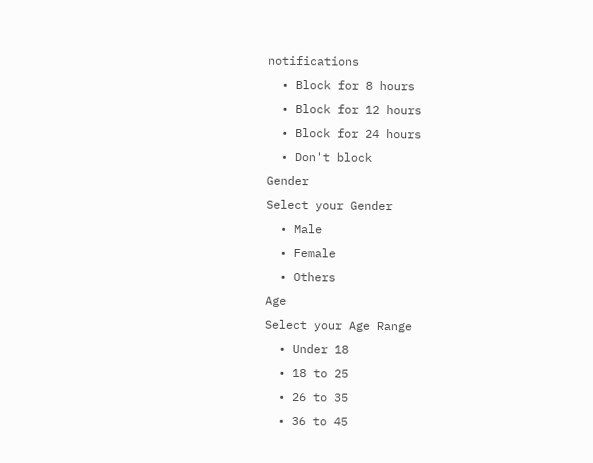notifications
  • Block for 8 hours
  • Block for 12 hours
  • Block for 24 hours
  • Don't block
Gender
Select your Gender
  • Male
  • Female
  • Others
Age
Select your Age Range
  • Under 18
  • 18 to 25
  • 26 to 35
  • 36 to 45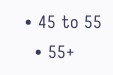• 45 to 55
  • 55+